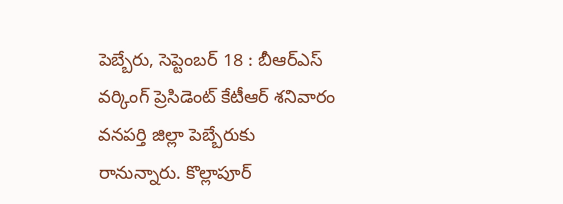పెబ్బేరు, సెప్టెంబర్ 18 : బీఆర్ఎస్ వర్కింగ్ ప్రెసిడెంట్ కేటీఆర్ శనివారం వనపర్తి జిల్లా పెబ్బేరుకు రానున్నారు. కొల్లాపూర్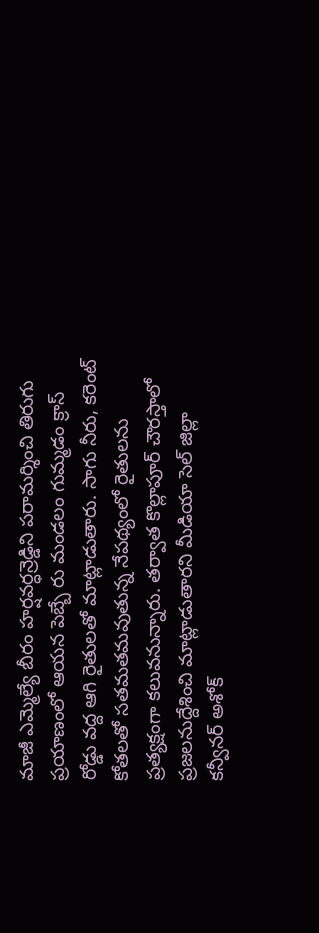మాజీ ఎమ్మెల్యే బీరం హర్షవర్ధన్రెడ్డిని పరామర్శించి తిరుగు ప్రయాణంలో ఆయన పెబ్బే రు మండలం గుమ్మడం క్రాస్ రోడ్డు వద్ద ఆగి రైతులతో మాట్లాడుతారు. సాగు నీరు, కరెంట్ కోతలతో సతమతమవుతున్న నేపథ్యంలో రైతులను ప్రత్యక్షంగా కలువనున్నారు. తర్వాత కొల్లాపూర్ చౌరస్తాలో ప్రజలనుద్దేశించి మాట్లాడుతారని మీడియా సెల్ జిల్లా కన్వీనర్ అశోక్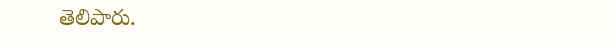తెలిపారు.